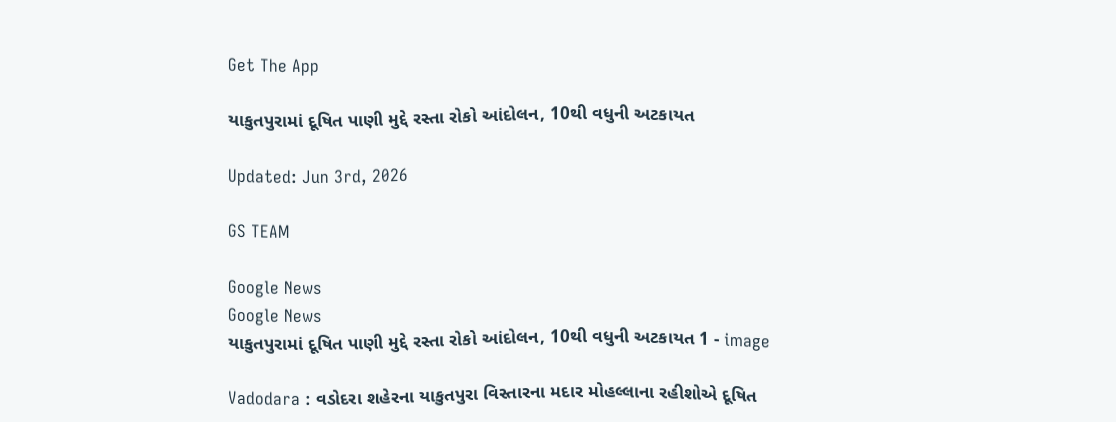Get The App

યાકુતપુરામાં દૂષિત પાણી મુદ્દે રસ્તા રોકો આંદોલન, 10થી વધુની અટકાયત

Updated: Jun 3rd, 2026

GS TEAM

Google News
Google News
યાકુતપુરામાં દૂષિત પાણી મુદ્દે રસ્તા રોકો આંદોલન, 10થી વધુની અટકાયત 1 - image

Vadodara : વડોદરા શહેરના યાકુતપુરા વિસ્તારના મદાર મોહલ્લાના રહીશોએ દૂષિત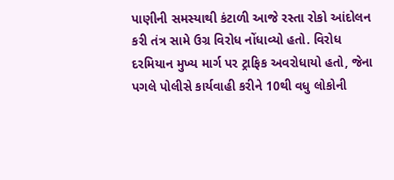પાણીની સમસ્યાથી કંટાળી આજે રસ્તા રોકો આંદોલન કરી તંત્ર સામે ઉગ્ર વિરોધ નોંધાવ્યો હતો. વિરોધ દરમિયાન મુખ્ય માર્ગ પર ટ્રાફિક અવરોધાયો હતો, જેના પગલે પોલીસે કાર્યવાહી કરીને 10થી વધુ લોકોની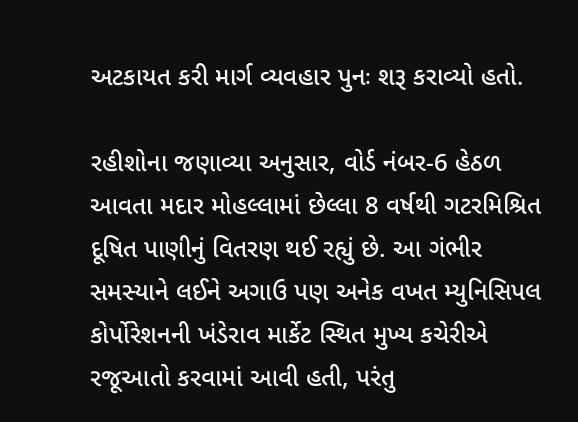અટકાયત કરી માર્ગ વ્યવહાર પુનઃ શરૂ કરાવ્યો હતો.

રહીશોના જણાવ્યા અનુસાર, વોર્ડ નંબર-6 હેઠળ આવતા મદાર મોહલ્લામાં છેલ્લા 8 વર્ષથી ગટરમિશ્રિત દૂષિત પાણીનું વિતરણ થઈ રહ્યું છે. આ ગંભીર સમસ્યાને લઈને અગાઉ પણ અનેક વખત મ્યુનિસિપલ કોર્પોરેશનની ખંડેરાવ માર્કેટ સ્થિત મુખ્ય કચેરીએ રજૂઆતો કરવામાં આવી હતી, પરંતુ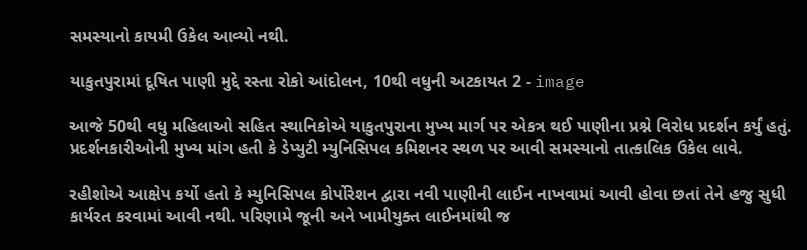સમસ્યાનો કાયમી ઉકેલ આવ્યો નથી.

યાકુતપુરામાં દૂષિત પાણી મુદ્દે રસ્તા રોકો આંદોલન, 10થી વધુની અટકાયત 2 - image

આજે 50થી વધુ મહિલાઓ સહિત સ્થાનિકોએ યાકુતપુરાના મુખ્ય માર્ગ પર એકત્ર થઈ પાણીના પ્રશ્ને વિરોધ પ્રદર્શન કર્યું હતું. પ્રદર્શનકારીઓની મુખ્ય માંગ હતી કે ડેપ્યુટી મ્યુનિસિપલ કમિશનર સ્થળ પર આવી સમસ્યાનો તાત્કાલિક ઉકેલ લાવે.

રહીશોએ આક્ષેપ કર્યો હતો કે મ્યુનિસિપલ કોર્પોરેશન દ્વારા નવી પાણીની લાઈન નાખવામાં આવી હોવા છતાં તેને હજુ સુધી કાર્યરત કરવામાં આવી નથી. પરિણામે જૂની અને ખામીયુક્ત લાઈનમાંથી જ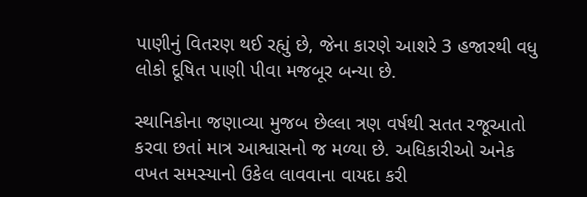પાણીનું વિતરણ થઈ રહ્યું છે, જેના કારણે આશરે 3 હજારથી વધુ લોકો દૂષિત પાણી પીવા મજબૂર બન્યા છે.

સ્થાનિકોના જણાવ્યા મુજબ છેલ્લા ત્રણ વર્ષથી સતત રજૂઆતો કરવા છતાં માત્ર આશ્વાસનો જ મળ્યા છે. અધિકારીઓ અનેક વખત સમસ્યાનો ઉકેલ લાવવાના વાયદા કરી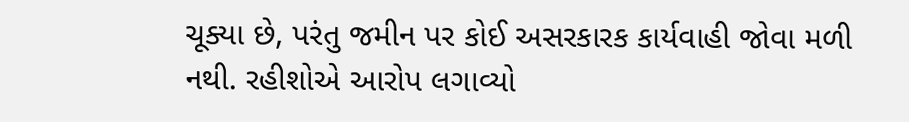ચૂક્યા છે, પરંતુ જમીન પર કોઈ અસરકારક કાર્યવાહી જોવા મળી નથી. રહીશોએ આરોપ લગાવ્યો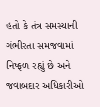હતો કે તંત્ર સમસ્યાની ગંભીરતા સમજવામાં નિષ્ફળ રહ્યું છે અને જવાબદાર અધિકારીઓ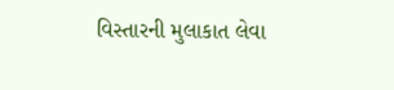વિસ્તારની મુલાકાત લેવા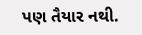પણ તૈયાર નથી.